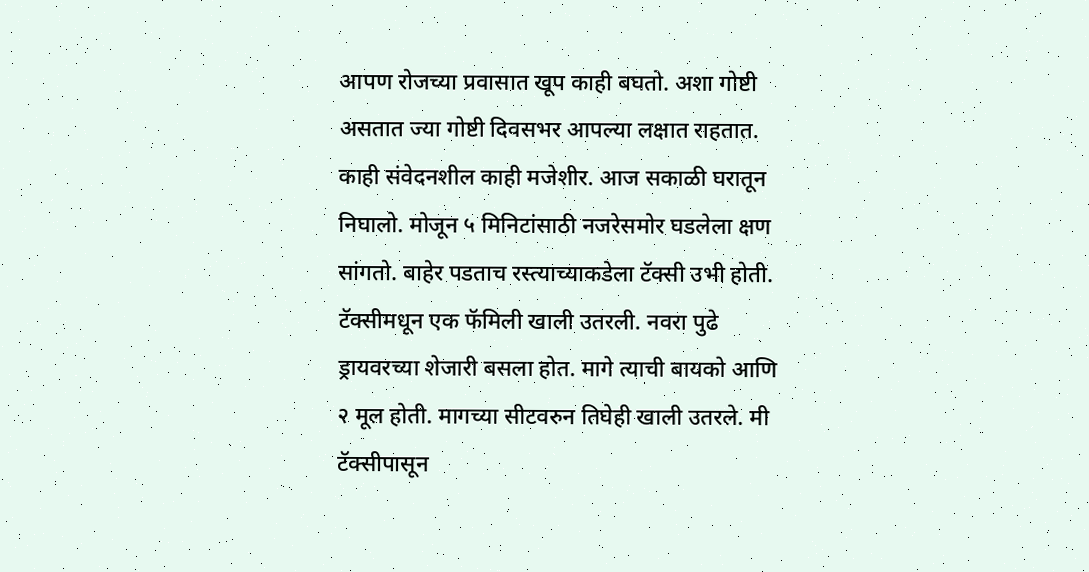आपण रोजच्या प्रवासात खूप काही बघतो. अशा गोष्टी असतात ज्या गोष्टी दिवसभर आपल्या लक्षात राहतात. काही संवेदनशील काही मजेशीर. आज सकाळी घरातून निघालो. मोजून ५ मिनिटांसाठी नजरेसमोर घडलेला क्षण सांगतो. बाहेर पडताच रस्त्याच्याकडेला टॅक्सी उभी होती. टॅक्सीमधून एक फॅमिली खाली उतरली. नवरा पुढे ड्रायवरच्या शेजारी बसला होत. मागे त्याची बायको आणि २ मूल होती. मागच्या सीटवरुन तिघेही खाली उतरले. मी टॅक्सीपासून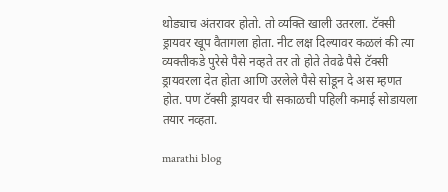थोड्याच अंतरावर होतो. तो व्यक्ति खाली उतरला. टॅक्सी ड्रायवर खूप वैतागला होता. नीट लक्ष दिल्यावर कळलं की त्या व्यक्तीकडे पुरेसे पैसे नव्हते तर तो होते तेवढे पैसे टॅक्सी ड्रायवरला देत होता आणि उरलेले पैसे सोडून दे अस म्हणत होत. पण टॅक्सी ड्रायवर ची सकाळची पहिली कमाई सोडायला तयार नव्हता.

marathi blog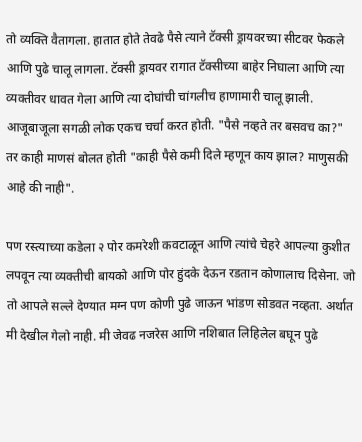तो व्यक्ति वैतागला. हातात होते तेवढे पैसे त्याने टॅक्सी ड्रायवरच्या सीटवर फेकले आणि पुढे चालू लागला. टॅक्सी ड्रायवर रागात टॅक्सीच्या बाहेर निघाला आणि त्या व्यक्तीवर धावत गेला आणि त्या दोघांची चांगलीच हाणामारी चालू झाली. आजूबाजूला सगळी लोक एकच चर्चा करत होती. "पैसे नव्हते तर बसवच का?" तर काही माणसं बोलत होती "काही पैसे कमी दिले म्हणून काय झाल? माणुसकी आहे की नाही".

पण रस्त्याच्या कडेला २ पोर कमरेशी कवटाळून आणि त्यांचे चेहरे आपल्या कुशीत लपवून त्या व्यक्तीची बायको आणि पोर हुंदके देऊन रडतान कोणालाच दिसेना. जो तो आपले सल्ले देण्यात मग्न पण कोणी पुढे जाऊन भांडण सोडवत नव्हता. अर्थात मी देखील गेलो नाही. मी जेवढ नजरेस आणि नशिबात लिहिलेल बघून पुढे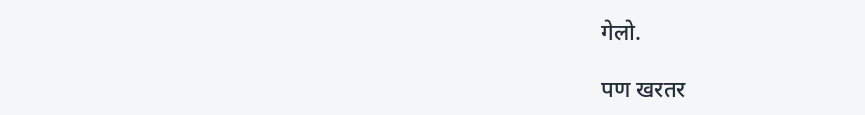गेलो.

पण खरतर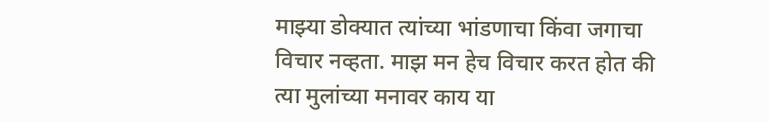माझ्या डोक्यात त्यांच्या भांडणाचा किंवा जगाचा विचार नव्हता. माझ मन हेच विचार करत होत की त्या मुलांच्या मनावर काय या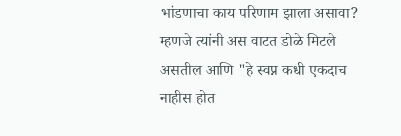भांडणाचा काय परिणाम झाला असावा? म्हणजे त्यांनी अस वाटत डोळे मिटले असतील आणि "हे स्वप्न कधी एकदाच नाहीस होत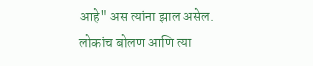आहे" अस त्यांना झाल असेल. लोकांच बोलण आणि त्या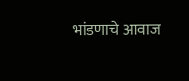भांडणाचे आवाज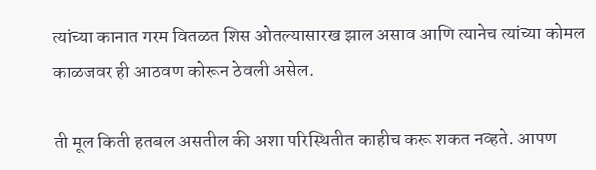त्यांच्या कानात गरम वितळत शिस ओतल्यासारख झाल असाव आणि त्यानेच त्यांच्या कोमल काळजवर ही आठवण कोरून ठेवली असेल.

ती मूल किती हतबल असतील की अशा परिस्थितीत काहीच करू शकत नव्हते. आपण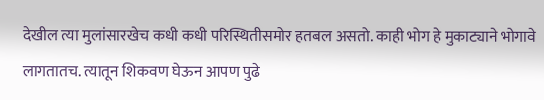देखील त्या मुलांसारखेच कधी कधी परिस्थितीसमोर हतबल असतो. काही भोग हे मुकाट्याने भोगावे लागतातच. त्यातून शिकवण घेऊन आपण पुढे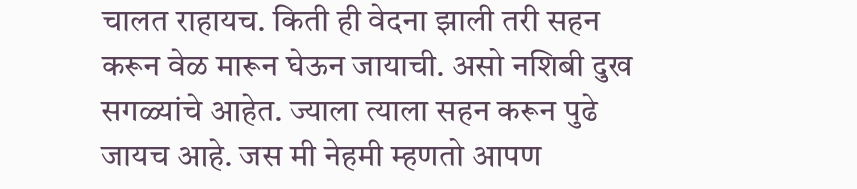चालत राहायच. किती ही वेदना झाली तरी सहन करून वेळ मारून घेऊन जायाची. असो नशिबी दुख सगळ्यांचे आहेत. ज्याला त्याला सहन करून पुढे जायच आहे. जस मी नेहमी म्हणतो आपण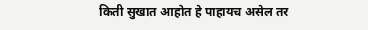किती सुखात आहोत हे पाहायच असेल तर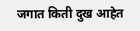जगात किती दुख आहेत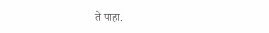ते पाहा.